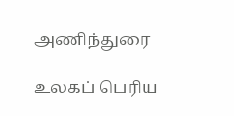அணிந்துரை

உலகப் பெரிய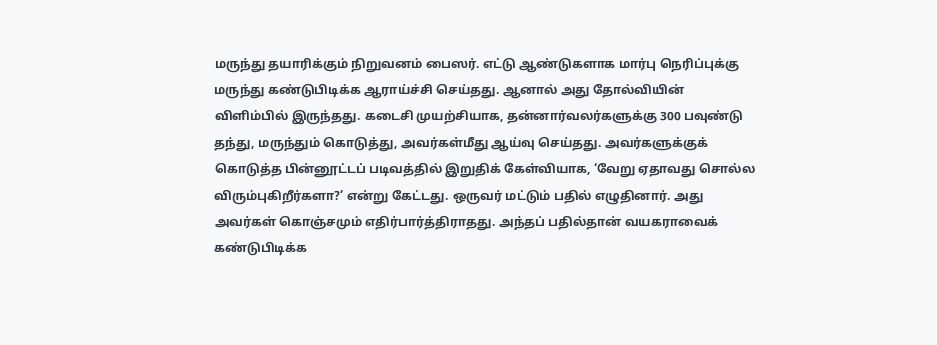மருந்து தயாரிக்கும் நிறுவனம் பைஸர். எட்டு ஆண்டுகளாக மார்பு நெரிப்புக்கு மருந்து கண்டுபிடிக்க ஆராய்ச்சி செய்தது. ஆனால் அது தோல்வியின் விளிம்பில் இருந்தது. கடைசி முயற்சியாக, தன்னார்வலர்களுக்கு 300 பவுண்டு தந்து, மருந்தும் கொடுத்து, அவர்கள்மீது ஆய்வு செய்தது. அவர்களுக்குக் கொடுத்த பின்னூட்டப் படிவத்தில் இறுதிக் கேள்வியாக, ‘வேறு ஏதாவது சொல்ல விரும்புகிறீர்களா?’ என்று கேட்டது. ஒருவர் மட்டும் பதில் எழுதினார். அது அவர்கள் கொஞ்சமும் எதிர்பார்த்திராதது. அந்தப் பதில்தான் வயகராவைக் கண்டுபிடிக்க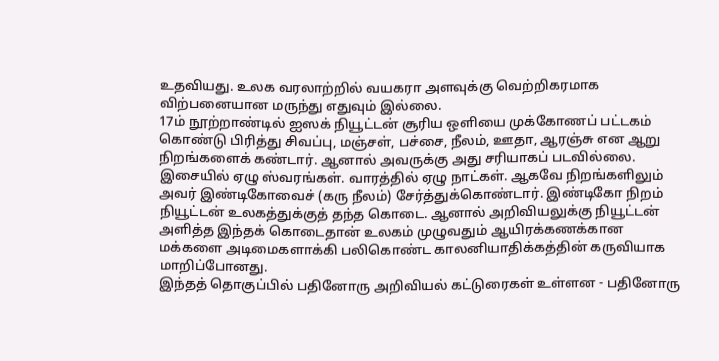உதவியது. உலக வரலாற்றில் வயகரா அளவுக்கு வெற்றிகரமாக விற்பனையான மருந்து எதுவும் இல்லை.
17ம் நூற்றாண்டில் ஐஸக் நியூட்டன் சூரிய ஒளியை முக்கோணப் பட்டகம் கொண்டு பிரித்து சிவப்பு, மஞ்சள், பச்சை, நீலம், ஊதா, ஆரஞ்சு என ஆறு நிறங்களைக் கண்டார். ஆனால் அவருக்கு அது சரியாகப் படவில்லை. இசையில் ஏழு ஸ்வரங்கள். வாரத்தில் ஏழு நாட்கள். ஆகவே நிறங்களிலும் அவர் இண்டிகோவைச் (கரு நீலம்) சேர்த்துக்கொண்டார். இண்டிகோ நிறம் நியூட்டன் உலகத்துக்குத் தந்த கொடை. ஆனால் அறிவியலுக்கு நியூட்டன் அளித்த இந்தக் கொடைதான் உலகம் முழுவதும் ஆயிரக்கணக்கான மக்களை அடிமைகளாக்கி பலிகொண்ட காலனியாதிக்கத்தின் கருவியாக மாறிப்போனது.
இந்தத் தொகுப்பில் பதினோரு அறிவியல் கட்டுரைகள் உள்ளன - பதினோரு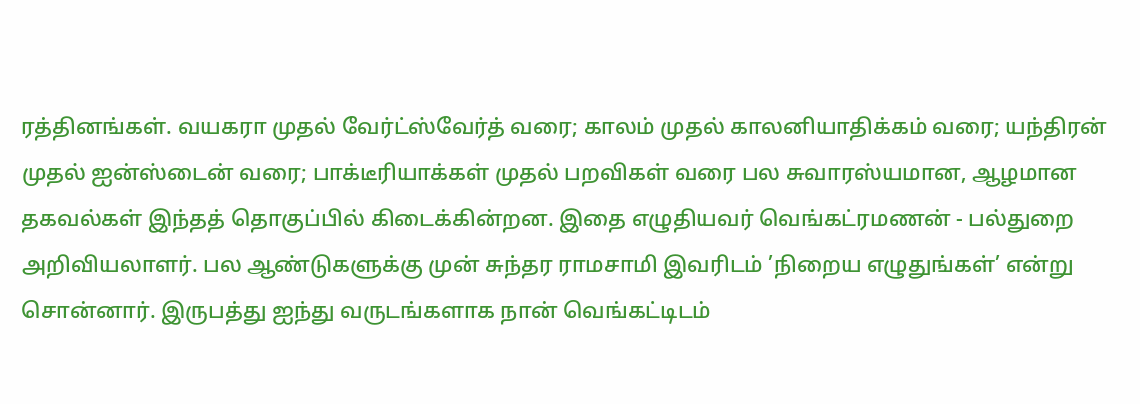ரத்தினங்கள். வயகரா முதல் வேர்ட்ஸ்வேர்த் வரை; காலம் முதல் காலனியாதிக்கம் வரை; யந்திரன் முதல் ஐன்ஸ்டைன் வரை; பாக்டீரியாக்கள் முதல் பறவிகள் வரை பல சுவாரஸ்யமான, ஆழமான தகவல்கள் இந்தத் தொகுப்பில் கிடைக்கின்றன. இதை எழுதியவர் வெங்கட்ரமணன் - பல்துறை அறிவியலாளர். பல ஆண்டுகளுக்கு முன் சுந்தர ராமசாமி இவரிடம் ’நிறைய எழுதுங்கள்’ என்று சொன்னார். இருபத்து ஐந்து வருடங்களாக நான் வெங்கட்டிடம்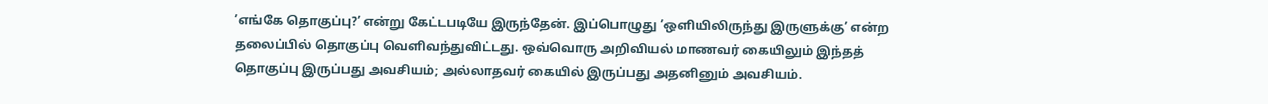’எங்கே தொகுப்பு?’ என்று கேட்டபடியே இருந்தேன். இப்பொழுது ’ஒளியிலிருந்து இருளுக்கு’ என்ற தலைப்பில் தொகுப்பு வெளிவந்துவிட்டது. ஒவ்வொரு அறிவியல் மாணவர் கையிலும் இந்தத் தொகுப்பு இருப்பது அவசியம்; அல்லாதவர் கையில் இருப்பது அதனினும் அவசியம்.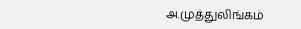அ.முத்துலிங்கம்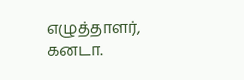எழுத்தாளர், கனடா.